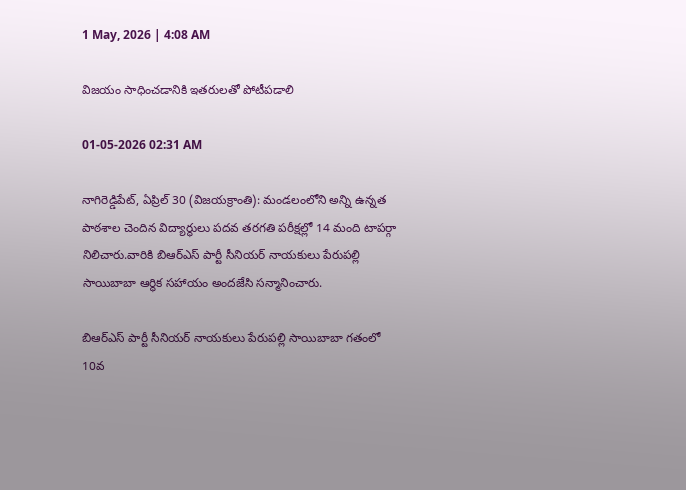1 May, 2026 | 4:08 AM

విజయం సాధించడానికి ఇతరులతో పోటీపడాలి

01-05-2026 02:31 AM

నాగిరెడ్డిపేట్, ఏప్రిల్ 30 (విజయక్రాంతి): మండలంలోని అన్ని ఉన్నత పాఠశాల చెందిన విద్యార్థులు పదవ తరగతి పరీక్షల్లో 14 మంది టాపర్గా నిలిచారు.వారికి బిఆర్‌ఎస్ పార్టీ సీనియర్ నాయకులు పేరుపల్లి సాయిబాబా ఆర్థిక సహాయం అందజేసి సన్మానించారు.

బిఆర్‌ఎస్ పార్టీ సీనియర్ నాయకులు పేరుపల్లి సాయిబాబా గతంలో 10వ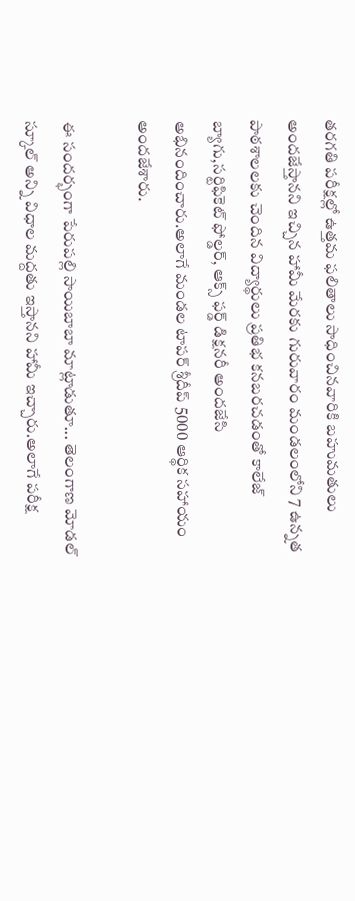తరగతి పరీక్షల్లో ఉత్తమ ఫలితాలు సాధించినవారికి బహుమతులు అందజేస్తానని ఇచ్చిన హామీ మేరకు గురువారం మండలంలోని 7 ఉన్నత పాఠశాలలకు చెందిన విద్యార్థులు ప్రతిభ కనబరచడంతో కాలేజ్ బ్యాగు,సర్టిఫికెట్ ఫోల్డర్, ఆక్స్ ఫర్డ్ డిక్షనరీ అందజేసి అభినందించారు.అలాగే మండల టాపర్ శ్రీదీప్ 5000 ఆర్థిక సహాయం అందజేశారు.

ఈ సందర్భంగా పేరుపల్లి సాయిబాబా మాట్లాడుతూ... తెలంగాణ మోడల్ స్కూల్ అన్ని విధాల మద్దతు ఇస్తానని హామీ ఇచ్చారు.అలాగే పరీక్ష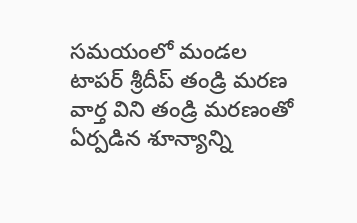సమయంలో మండల టాపర్ శ్రీదీప్ తండ్రి మరణ వార్త విని తండ్రి మరణంతో ఏర్పడిన శూన్యాన్ని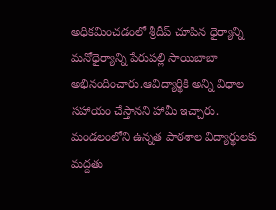అధికమించడంలో శ్రీదీప్ చూపిన ధైర్యాన్ని మనోధైర్యాన్ని పేరుపల్లి సాయిబాబా అభినందించారు.ఆవిద్యార్థికి అన్ని విధాల సహాయం చేస్తానని హామీ ఇచ్చారు. మండలంలోని ఉన్నత పాఠశాల విద్యార్థులకు మద్దతు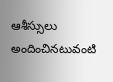ఆశీస్సులు అందించినటువంటి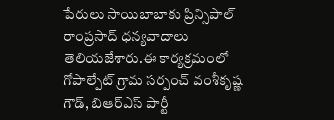పేరులు సాయిబాబాకు ప్రిన్సిపాల్ రాంప్రసాద్ ధన్యవాదాలు తెలియజేశారు.ఈ కార్యక్రమంలో గోపాల్పేట్ గ్రామ సర్పంచ్ వంశీకృష్ణ గౌడ్, బిఆర్‌ఎస్ పార్టీ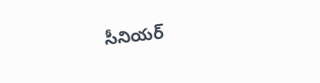సీనియర్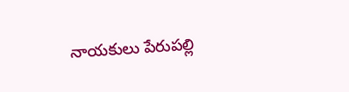నాయకులు పేరుపల్లి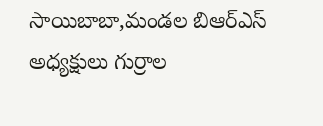సాయిబాబా,మండల బిఆర్‌ఎస్ అధ్యక్షులు గుర్రాల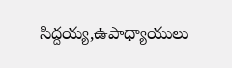సిద్దయ్య,ఉపాధ్యాయులు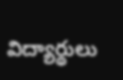విద్యార్థులు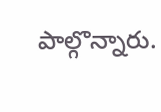పాల్గొన్నారు.